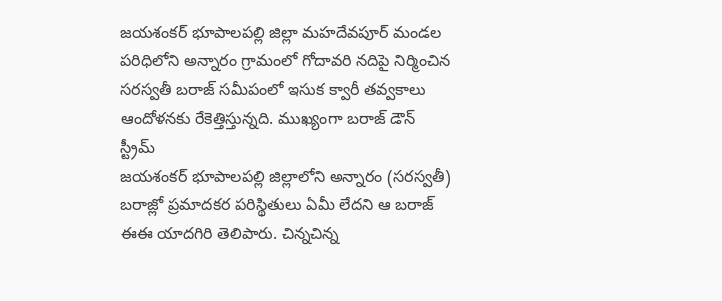జయశంకర్ భూపాలపల్లి జిల్లా మహదేవపూర్ మండల పరిధిలోని అన్నారం గ్రామంలో గోదావరి నదిపై నిర్మించిన సరస్వతీ బరాజ్ సమీపంలో ఇసుక క్వారీ తవ్వకాలు ఆందోళనకు రేకెత్తిస్తున్నది. ముఖ్యంగా బరాజ్ డౌన్ స్ట్రీమ్
జయశంకర్ భూపాలపల్లి జిల్లాలోని అన్నారం (సరస్వతీ) బరాజ్లో ప్రమాదకర పరిస్థితులు ఏమీ లేదని ఆ బరాజ్ ఈఈ యాదగిరి తెలిపారు. చిన్నచిన్న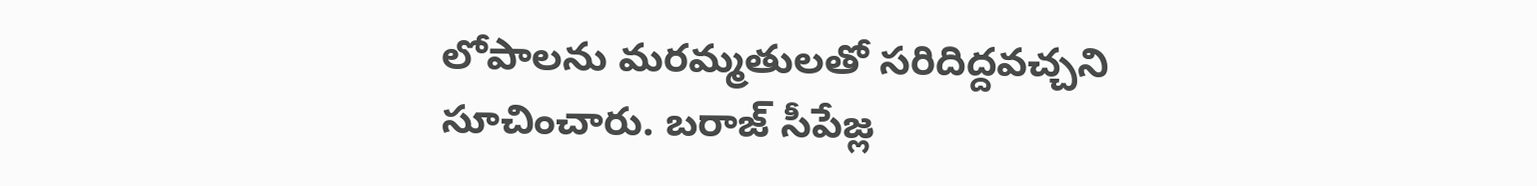లోపాలను మరమ్మతులతో సరిదిద్దవచ్చని సూచించారు. బరాజ్ సీపేజ్ల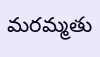మరమ్మతు